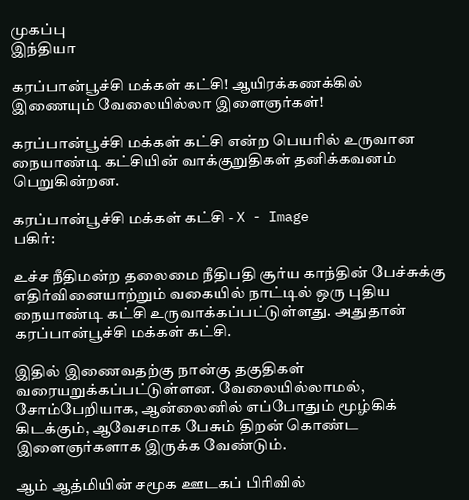முகப்பு
இந்தியா

கரப்பான்பூச்சி மக்கள் கட்சி! ஆயிரக்கணக்கில் இணையும் வேலையில்லா இளைஞர்கள்!

கரப்பான்பூச்சி மக்கள் கட்சி என்ற பெயரில் உருவான நையாண்டி கட்சியின் வாக்குறுதிகள் தனிக்கவனம் பெறுகின்றன.

கரப்பான்பூச்சி மக்கள் கட்சி - X - Image
பகிர்:

உச்ச நீதிமன்ற தலைமை நீதிபதி சூர்ய காந்தின் பேச்சுக்கு எதிர்வினையாற்றும் வகையில் நாட்டில் ஒரு புதிய நையாண்டி கட்சி உருவாக்கப்பட்டுள்ளது. அதுதான் கரப்பான்பூச்சி மக்கள் கட்சி.

இதில் இணைவதற்கு நான்கு தகுதிகள் வரையறுக்கப்பட்டுள்ளன. வேலையில்லாமல், சோம்பேறியாக, ஆன்லைனில் எப்போதும் மூழ்கிக் கிடக்கும், ஆவேசமாக பேசும் திறன் கொண்ட இளைஞர்களாக இருக்க வேண்டும்.

ஆம் ஆத்மியின் சமூக ஊடகப் பிரிவில்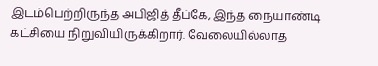இடம்பெற்றிருந்த அபிஜித் தீப்கே, இந்த நையாண்டி கட்சியை நிறுவியிருக்கிறார். வேலையில்லாத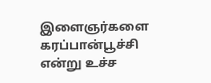இளைஞர்களை கரப்பான்பூச்சி என்று உச்ச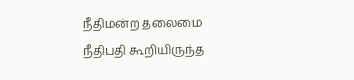நீதிமன்ற தலைமை நீதிபதி கூறியிருந்த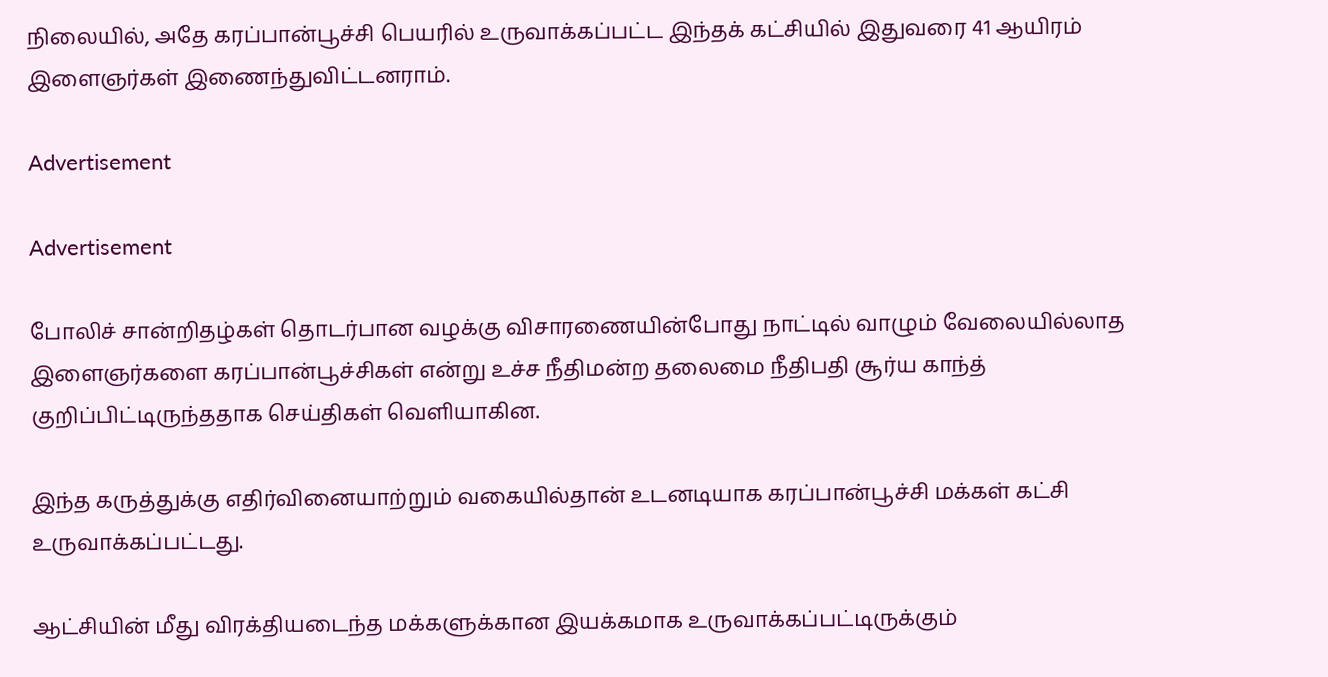நிலையில், அதே கரப்பான்பூச்சி பெயரில் உருவாக்கப்பட்ட இந்தக் கட்சியில் இதுவரை 41 ஆயிரம் இளைஞர்கள் இணைந்துவிட்டனராம்.

Advertisement

Advertisement

போலிச் சான்றிதழ்கள் தொடர்பான வழக்கு விசாரணையின்போது நாட்டில் வாழும் வேலையில்லாத இளைஞர்களை கரப்பான்பூச்சிகள் என்று உச்ச நீதிமன்ற தலைமை நீதிபதி சூர்ய காந்த் குறிப்பிட்டிருந்ததாக செய்திகள் வெளியாகின.

இந்த கருத்துக்கு எதிர்வினையாற்றும் வகையில்தான் உடனடியாக கரப்பான்பூச்சி மக்கள் கட்சி உருவாக்கப்பட்டது.

ஆட்சியின் மீது விரக்தியடைந்த மக்களுக்கான இயக்கமாக உருவாக்கப்பட்டிருக்கும்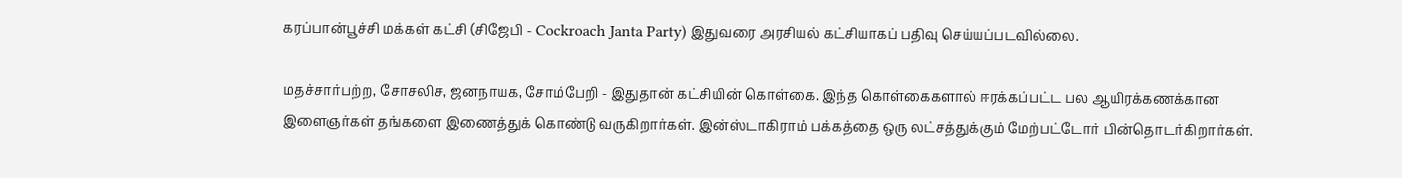கரப்பான்பூச்சி மக்கள் கட்சி (சிஜேபி - Cockroach Janta Party) இதுவரை அரசியல் கட்சியாகப் பதிவு செய்யப்படவில்லை.

மதச்சார்பற்ற, சோசலிச, ஜனநாயக, சோம்பேறி - இதுதான் கட்சியின் கொள்கை. இந்த கொள்கைகளால் ஈரக்கப்பட்ட பல ஆயிரக்கணக்கான இளைஞர்கள் தங்களை இணைத்துக் கொண்டு வருகிறார்கள். இன்ஸ்டாகிராம் பக்கத்தை ஒரு லட்சத்துக்கும் மேற்பட்டோர் பின்தொடர்கிறார்கள்.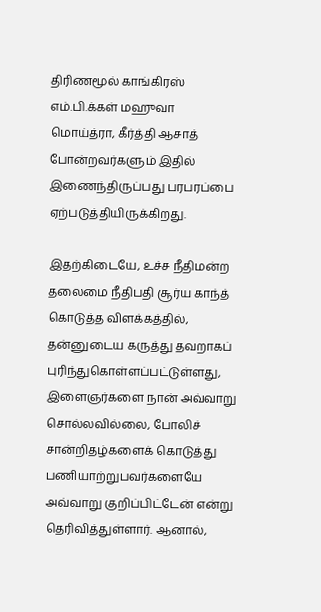திரிணமூல் காங்கிரஸ் எம்.பி.க்கள் மஹுவா மொய்த்ரா, கீர்த்தி ஆசாத் போன்றவர்களும் இதில் இணைந்திருப்பது பரபரப்பை ஏற்படுத்தியிருக்கிறது.

இதற்கிடையே, உச்ச நீதிமன்ற தலைமை நீதிபதி சூர்ய காந்த் கொடுத்த விளக்கத்தில், தன்னுடைய கருத்து தவறாகப் புரிந்துகொள்ளப்பட்டுள்ளது, இளைஞர்களை நான் அவ்வாறு சொல்லவில்லை, போலிச் சான்றிதழ்களைக் கொடுத்து பணியாற்றுபவர்களையே அவ்வாறு குறிப்பிட்டேன் என்று தெரிவித்துள்ளார். ஆனால்,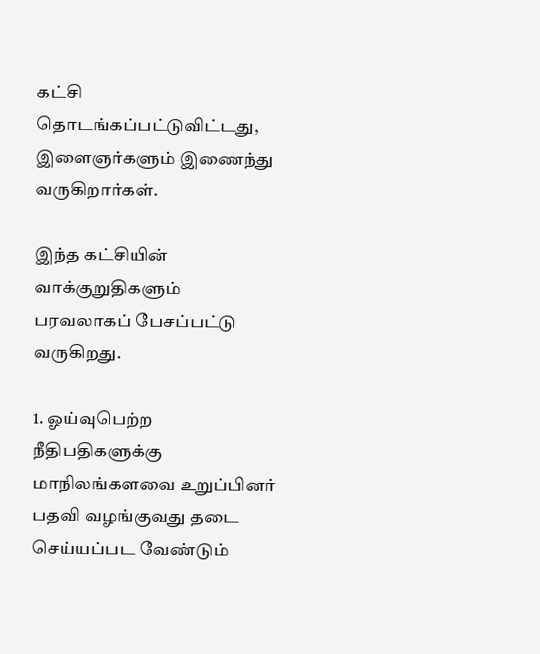கட்சி தொடங்கப்பட்டுவிட்டது, இளைஞர்களும் இணைந்து வருகிறார்கள்.

இந்த கட்சியின் வாக்குறுதிகளும் பரவலாகப் பேசப்பட்டு வருகிறது.

1. ஓய்வுபெற்ற நீதிபதிகளுக்கு மாநிலங்களவை உறுப்பினர் பதவி வழங்குவது தடை செய்யப்பட வேண்டும்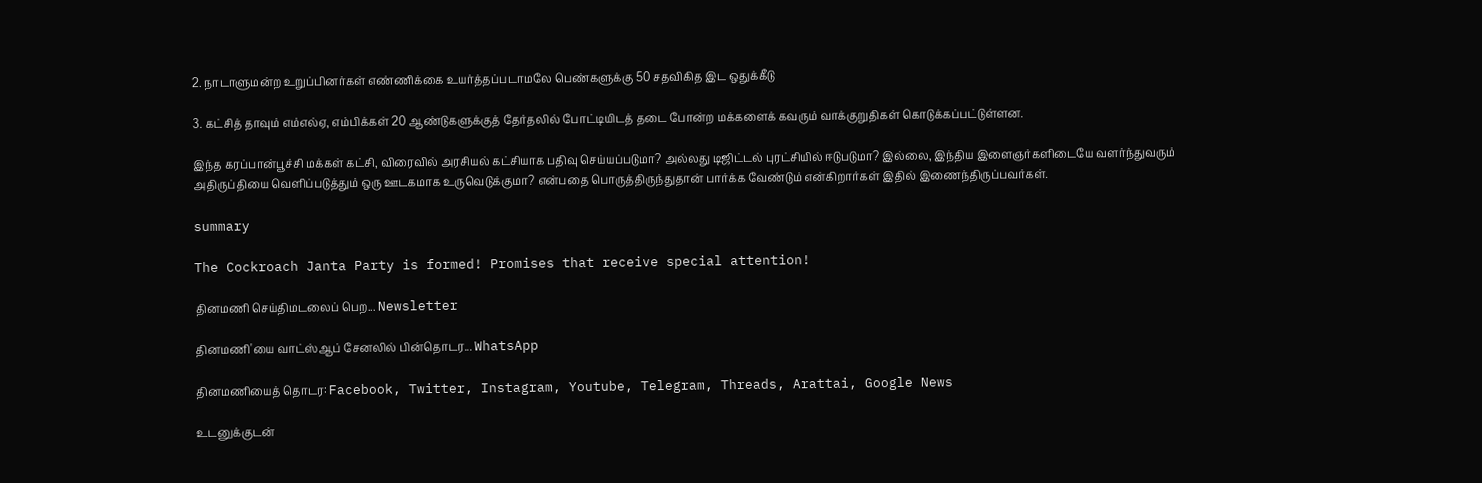2. நாடாளுமன்ற உறுப்பினர்கள் எண்ணிக்கை உயர்த்தப்படாமலே பெண்களுக்கு 50 சதவிகித இட ஒதுக்கீடு

3. கட்சித் தாவும் எம்எல்ஏ, எம்பிக்கள் 20 ஆண்டுகளுக்குத் தேர்தலில் போட்டியிடத் தடை போன்ற மக்களைக் கவரும் வாக்குறுதிகள் கொடுக்கப்பட்டுள்ளன.

இந்த கரப்பான்பூச்சி மக்கள் கட்சி, விரைவில் அரசியல் கட்சியாக பதிவு செய்யப்படுமா? அல்லது டிஜிட்டல் புரட்சியில் ஈடுபடுமா? இல்லை, இந்திய இளைஞர்களிடையே வளர்ந்துவரும் அதிருப்தியை வெளிப்படுத்தும் ஒரு ஊடகமாக உருவெடுக்குமா? என்பதை பொருத்திருந்துதான் பார்க்க வேண்டும் என்கிறார்கள் இதில் இணைந்திருப்பவர்கள்.

summary

The Cockroach Janta Party is formed! Promises that receive special attention!

தினமணி செய்திமடலைப் பெற... Newsletter

தினமணி'யை வாட்ஸ்ஆப் சேனலில் பின்தொடர... WhatsApp

தினமணியைத் தொடர: Facebook, Twitter, Instagram, Youtube, Telegram, Threads, Arattai, Google News

உடனுக்குடன்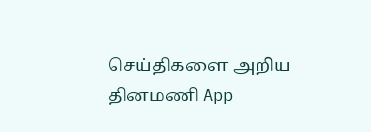செய்திகளை அறிய தினமணி App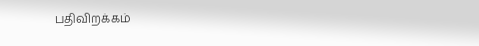பதிவிறக்கம்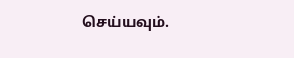செய்யவும்.